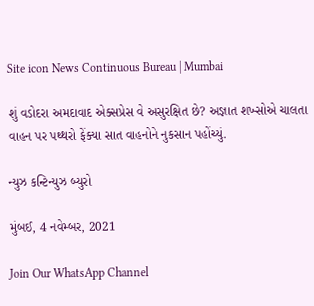Site icon News Continuous Bureau | Mumbai

શું વડોદરા અમદાવાદ એક્સપ્રેસ વે અસુરક્ષિત છે? અજ્ઞાત શખ્સોએ ચાલતા વાહન પર પથ્થરો ફેંક્યા સાત વાહનોને નુકસાન પહોંચ્યું.

ન્યુઝ કન્ટિન્યુઝ બ્યુરો

મુંબઈ, 4 નવેમ્બર, 2021

Join Our WhatsApp Channel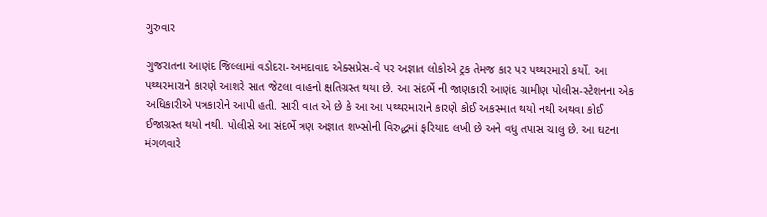ગુરુવાર

ગુજરાતના આણંદ જિલ્લામાં વડોદરા-અમદાવાદ એક્સપ્રેસ-વે પર અજ્ઞાત લોકોએ ટ્રક તેમજ કાર પર પથ્થરમારો કર્યો. આ પથ્થરમારાને કારણે આશરે સાત જેટલા વાહનો ક્ષતિગ્રસ્ત થયા છે. આ સંદર્ભે ની જાણકારી આણંદ ગ્રામીણ પોલીસ-સ્ટેશનના એક અધિકારીએ પત્રકારોને આપી હતી. સારી વાત એ છે કે આ આ પથ્થરમારાને કારણે કોઈ અકસ્માત થયો નથી અથવા કોઈ ઈજાગ્રસ્ત થયો નથી. પોલીસે આ સંદર્ભે ત્રણ અજ્ઞાત શખ્સોની વિરુદ્ધમાં ફરિયાદ લખી છે અને વધુ તપાસ ચાલુ છે. આ ઘટના મંગળવારે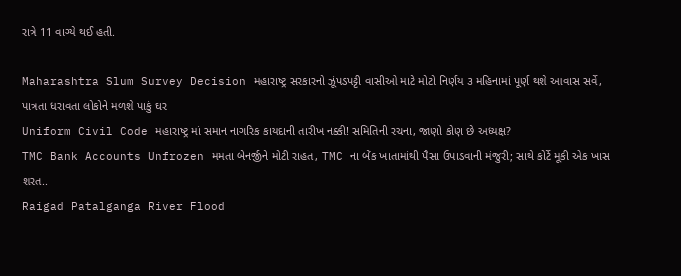રાત્રે 11 વાગ્યે થઈ હતી.

Maharashtra Slum Survey Decision મહારાષ્ટ્ર સરકારનો ઝૂંપડપટ્ટી વાસીઓ માટે મોટો નિર્ણય ૩ મહિનામાં પૂર્ણ થશે આવાસ સર્વે, પાત્રતા ધરાવતા લોકોને મળશે પાકું ઘર
Uniform Civil Code મહારાષ્ટ્ર માં સમાન નાગરિક કાયદાની તારીખ નક્કી! સમિતિની રચના, જાણો કોણ છે અધ્યક્ષ?
TMC Bank Accounts Unfrozen મમતા બેનર્જીને મોટી રાહત, TMC ના બેંક ખાતામાંથી પૈસા ઉપાડવાની મંજુરી; સાથે કોર્ટે મૂકી એક ખાસ શરત..
Raigad Patalganga River Flood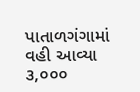પાતાળગંગામાં વહી આવ્યા ૩,૦૦૦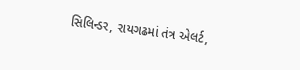સિલિન્ડર, રાયગઢમાં તંત્ર એલર્ટ,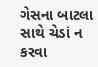ગેસના બાટલા સાથે ચેડાં ન કરવા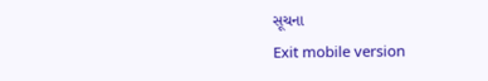સૂચના
Exit mobile version